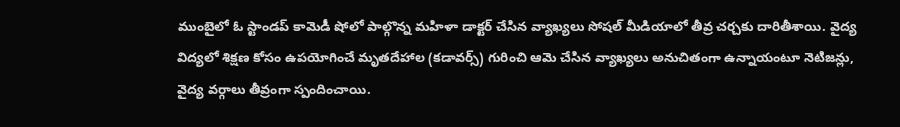ముంబైలో ఓ స్టాండప్ కామెడీ షోలో పాల్గొన్న మహిళా డాక్టర్ చేసిన వ్యాఖ్యలు సోషల్ మీడియాలో తీవ్ర చర్చకు దారితీశాయి. వైద్య విద్యలో శిక్షణ కోసం ఉపయోగించే మృతదేహాల (కడావర్స్) గురించి ఆమె చేసిన వ్యాఖ్యలు అనుచితంగా ఉన్నాయంటూ నెటిజన్లు, వైద్య వర్గాలు తీవ్రంగా స్పందించాయి.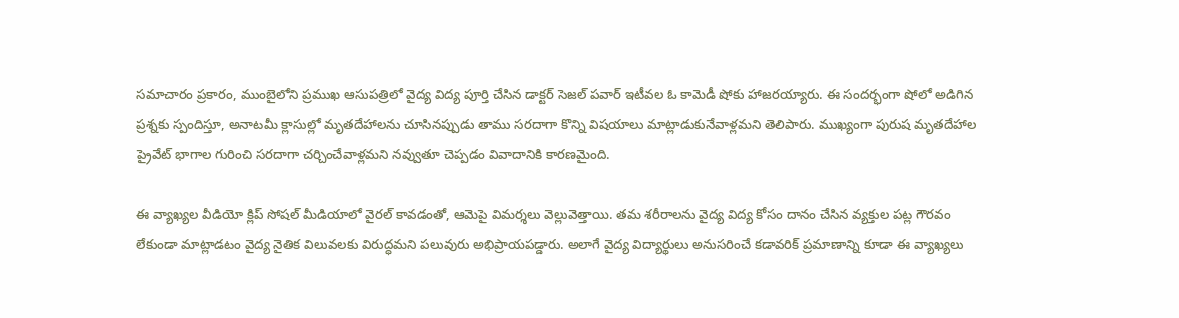సమాచారం ప్రకారం, ముంబైలోని ప్రముఖ ఆసుపత్రిలో వైద్య విద్య పూర్తి చేసిన డాక్టర్ సెజల్ పవార్ ఇటీవల ఓ కామెడీ షోకు హాజరయ్యారు. ఈ సందర్భంగా షోలో అడిగిన ప్రశ్నకు స్పందిస్తూ, అనాటమీ క్లాసుల్లో మృతదేహాలను చూసినప్పుడు తాము సరదాగా కొన్ని విషయాలు మాట్లాడుకునేవాళ్లమని తెలిపారు. ముఖ్యంగా పురుష మృతదేహాల ప్రైవేట్ భాగాల గురించి సరదాగా చర్చించేవాళ్లమని నవ్వుతూ చెప్పడం వివాదానికి కారణమైంది.

ఈ వ్యాఖ్యల వీడియో క్లిప్ సోషల్ మీడియాలో వైరల్ కావడంతో, ఆమెపై విమర్శలు వెల్లువెత్తాయి. తమ శరీరాలను వైద్య విద్య కోసం దానం చేసిన వ్యక్తుల పట్ల గౌరవం లేకుండా మాట్లాడటం వైద్య నైతిక విలువలకు విరుద్ధమని పలువురు అభిప్రాయపడ్డారు. అలాగే వైద్య విద్యార్థులు అనుసరించే కడావరిక్ ప్రమాణాన్ని కూడా ఈ వ్యాఖ్యలు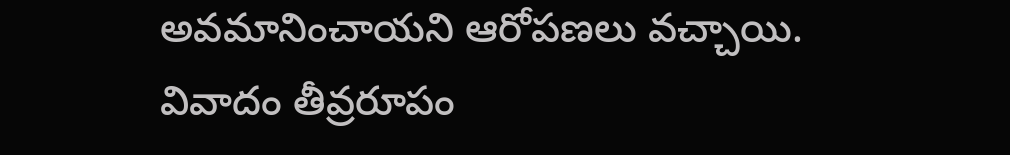అవమానించాయని ఆరోపణలు వచ్చాయి.
వివాదం తీవ్రరూపం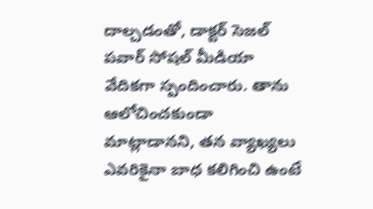దాల్చడంతో, డాక్టర్ సెజల్ పవార్ సోషల్ మీడియా వేదికగా స్పందించారు. తాను ఆలోచించకుండా మాట్లాడానని, తన వ్యాఖ్యలు ఎవరికైనా బాధ కలిగించి ఉంటే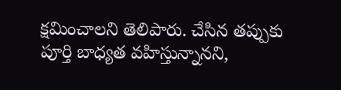క్షమించాలని తెలిపారు. చేసిన తప్పుకు పూర్తి బాధ్యత వహిస్తున్నానని,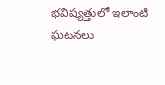భవిష్యత్తులో ఇలాంటి ఘటనలు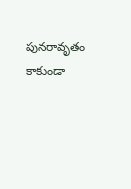పునరావృతం కాకుండా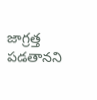జాగ్రత్త పడతానని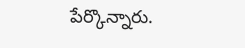పేర్కొన్నారు.